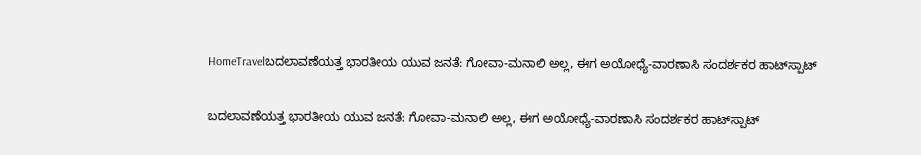HomeTravelಬದಲಾವಣೆಯತ್ತ ಭಾರತೀಯ ಯುವ ಜನತೆ: ಗೋವಾ-ಮನಾಲಿ ಅಲ್ಲ, ಈಗ ಅಯೋಧ್ಯೆ-ವಾರಣಾಸಿ ಸಂದರ್ಶಕರ ಹಾಟ್‌ಸ್ಪಾಟ್

ಬದಲಾವಣೆಯತ್ತ ಭಾರತೀಯ ಯುವ ಜನತೆ: ಗೋವಾ-ಮನಾಲಿ ಅಲ್ಲ, ಈಗ ಅಯೋಧ್ಯೆ-ವಾರಣಾಸಿ ಸಂದರ್ಶಕರ ಹಾಟ್‌ಸ್ಪಾಟ್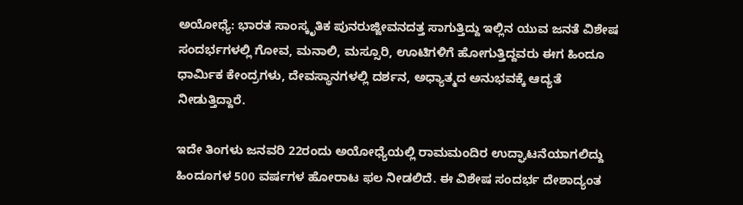ಅಯೋಧ್ಯೆ: ಭಾರತ ಸಾಂಸ್ಕೃತಿಕ ಪುನರುಜ್ಜೀವನದತ್ತ ಸಾಗುತ್ತಿದ್ದು ಇಲ್ಲಿನ ಯುವ ಜನತೆ ವಿಶೇಷ ಸಂದರ್ಭಗಳಲ್ಲಿ ಗೋವ, ಮನಾಲಿ, ಮಸ್ಸೂರಿ, ಊಟಿಗಳಿಗೆ ಹೋಗುತ್ತಿದ್ದವರು ಈಗ ಹಿಂದೂ ಧಾರ್ಮಿಕ ಕೇಂದ್ರಗಳು, ದೇವಸ್ಥಾನಗಳಲ್ಲಿ ದರ್ಶನ, ಅಧ್ಯಾತ್ಮದ ಅನುಭವಕ್ಕೆ ಆದ್ಯತೆ ನೀಡುತ್ತಿದ್ದಾರೆ.

ಇದೇ ತಿಂಗಳು ಜನವರಿ 22ರಂದು ಅಯೋಧ್ಯೆಯಲ್ಲಿ ರಾಮಮಂದಿರ ಉದ್ಘಾಟನೆಯಾಗಲಿದ್ದು ಹಿಂದೂಗಳ 500 ವರ್ಷಗಳ ಹೋರಾಟ ಫಲ ನೀಡಲಿದೆ. ಈ ವಿಶೇಷ ಸಂದರ್ಭ ದೇಶಾದ್ಯಂತ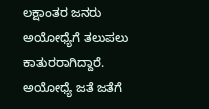ಲಕ್ಷಾಂತರ ಜನರು ಅಯೋಧ್ಯೆಗೆ ತಲುಪಲು ಕಾತುರರಾಗಿದ್ದಾರೆ. ಅಯೋಧ್ಯೆ ಜತೆ ಜತೆಗೆ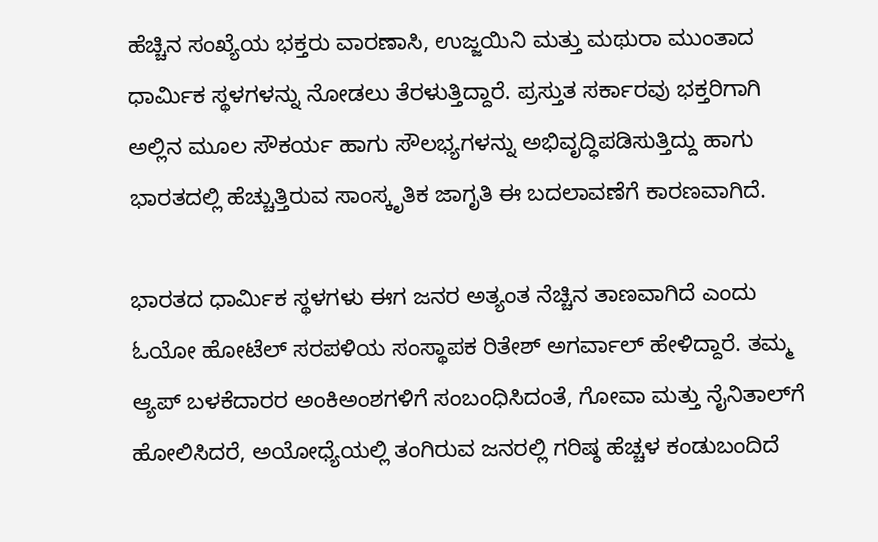ಹೆಚ್ಚಿನ ಸಂಖ್ಯೆಯ ಭಕ್ತರು ವಾರಣಾಸಿ, ಉಜ್ಜಯಿನಿ ಮತ್ತು ಮಥುರಾ ಮುಂತಾದ ಧಾರ್ಮಿಕ ಸ್ಥಳಗಳನ್ನು ನೋಡಲು ತೆರಳುತ್ತಿದ್ದಾರೆ. ಪ್ರಸ್ತುತ ಸರ್ಕಾರವು ಭಕ್ತರಿಗಾಗಿ ಅಲ್ಲಿನ ಮೂಲ ಸೌಕರ್ಯ ಹಾಗು ಸೌಲಭ್ಯಗಳನ್ನು ಅಭಿವೃದ್ಧಿಪಡಿಸುತ್ತಿದ್ದು ಹಾಗು ಭಾರತದಲ್ಲಿ ಹೆಚ್ಚುತ್ತಿರುವ ಸಾಂಸ್ಕೃತಿಕ ಜಾಗೃತಿ ಈ ಬದಲಾವಣೆಗೆ ಕಾರಣವಾಗಿದೆ.

ಭಾರತದ ಧಾರ್ಮಿಕ ಸ್ಥಳಗಳು ಈಗ ಜನರ ಅತ್ಯಂತ ನೆಚ್ಚಿನ ತಾಣವಾಗಿದೆ ಎಂದು ಓಯೋ ಹೋಟೆಲ್ ಸರಪಳಿಯ ಸಂಸ್ಥಾಪಕ ರಿತೇಶ್ ಅಗರ್ವಾಲ್ ಹೇಳಿದ್ದಾರೆ. ತಮ್ಮ ಆ್ಯಪ್ ಬಳಕೆದಾರರ ಅಂಕಿಅಂಶಗಳಿಗೆ ಸಂಬಂಧಿಸಿದಂತೆ, ಗೋವಾ ಮತ್ತು ನೈನಿತಾಲ್‌ಗೆ ಹೋಲಿಸಿದರೆ, ಅಯೋಧ್ಯೆಯಲ್ಲಿ ತಂಗಿರುವ ಜನರಲ್ಲಿ ಗರಿಷ್ಠ ಹೆಚ್ಚಳ ಕಂಡುಬಂದಿದೆ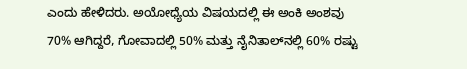ಎಂದು ಹೇಳಿದರು. ಅಯೋಧ್ಯೆಯ ವಿಷಯದಲ್ಲಿ ಈ ಅಂಕಿ ಅಂಶವು 70% ಆಗಿದ್ದರೆ, ಗೋವಾದಲ್ಲಿ 50% ಮತ್ತು ನೈನಿತಾಲ್‌ನಲ್ಲಿ 60% ರಷ್ಟು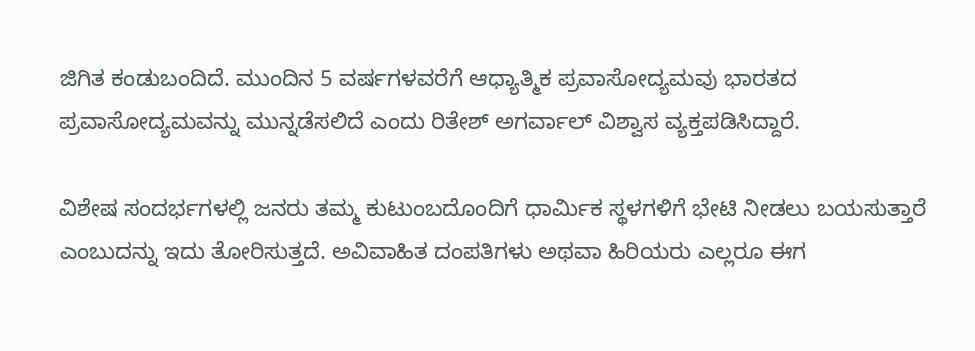ಜಿಗಿತ ಕಂಡುಬಂದಿದೆ. ಮುಂದಿನ 5 ವರ್ಷಗಳವರೆಗೆ ಆಧ್ಯಾತ್ಮಿಕ ಪ್ರವಾಸೋದ್ಯಮವು ಭಾರತದ ಪ್ರವಾಸೋದ್ಯಮವನ್ನು ಮುನ್ನಡೆಸಲಿದೆ ಎಂದು ರಿತೇಶ್ ಅಗರ್ವಾಲ್ ವಿಶ್ವಾಸ ವ್ಯಕ್ತಪಡಿಸಿದ್ದಾರೆ.

ವಿಶೇಷ ಸಂದರ್ಭಗಳಲ್ಲಿ ಜನರು ತಮ್ಮ ಕುಟುಂಬದೊಂದಿಗೆ ಧಾರ್ಮಿಕ ಸ್ಥಳಗಳಿಗೆ ಭೇಟಿ ನೀಡಲು ಬಯಸುತ್ತಾರೆ ಎಂಬುದನ್ನು ಇದು ತೋರಿಸುತ್ತದೆ. ಅವಿವಾಹಿತ ದಂಪತಿಗಳು ಅಥವಾ ಹಿರಿಯರು ಎಲ್ಲರೂ ಈಗ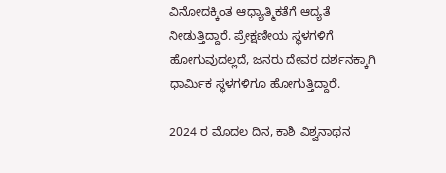ವಿನೋದಕ್ಕಿಂತ ಆಧ್ಯಾತ್ಮಿಕತೆಗೆ ಆದ್ಯತೆ ನೀಡುತ್ತಿದ್ದಾರೆ. ಪ್ರೇಕ್ಷಣೀಯ ಸ್ಥಳಗಳಿಗೆ ಹೋಗುವುದಲ್ಲದೆ, ಜನರು ದೇವರ ದರ್ಶನಕ್ಕಾಗಿ ಧಾರ್ಮಿಕ ಸ್ಥಳಗಳಿಗೂ ಹೋಗುತ್ತಿದ್ದಾರೆ.

2024 ರ ಮೊದಲ ದಿನ, ಕಾಶಿ ವಿಶ್ವನಾಥನ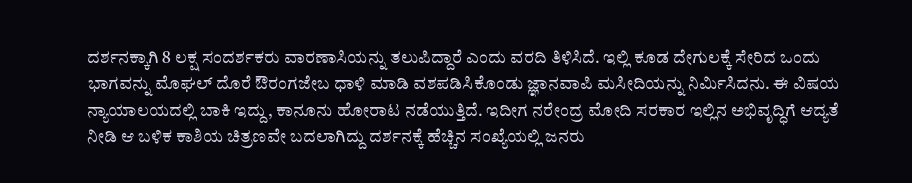ದರ್ಶನಕ್ಕಾಗಿ 8 ಲಕ್ಷ ಸಂದರ್ಶಕರು ವಾರಣಾಸಿಯನ್ನು ತಲುಪಿದ್ದಾರೆ ಎಂದು ವರದಿ ತಿಳಿಸಿದೆ. ಇಲ್ಲಿ ಕೂಡ ದೇಗುಲಕ್ಕೆ ಸೇರಿದ ಒಂದು ಭಾಗವನ್ನು ಮೊಘಲ್ ದೊರೆ ಔರಂಗಜೇಬ ಧಾಳಿ ಮಾಡಿ ವಶಪಡಿಸಿಕೊಂಡು ಜ್ಞಾನವಾಪಿ ಮಸೀದಿಯನ್ನು ನಿರ್ಮಿಸಿದನು. ಈ ವಿಷಯ ನ್ಯಾಯಾಲಯದಲ್ಲಿ ಬಾಕಿ ಇದ್ದು, ಕಾನೂನು ಹೋರಾಟ ನಡೆಯುತ್ತಿದೆ. ಇದೀಗ ನರೇಂದ್ರ ಮೋದಿ ಸರಕಾರ ಇಲ್ಲಿನ ಅಭಿವೃದ್ಧಿಗೆ ಆದ್ಯತೆ ನೀಡಿ ಆ ಬಳಿಕ ಕಾಶಿಯ ಚಿತ್ರಣವೇ ಬದಲಾಗಿದ್ದು ದರ್ಶನಕ್ಕೆ ಹೆಚ್ಚಿನ ಸಂಖ್ಯೆಯಲ್ಲಿ ಜನರು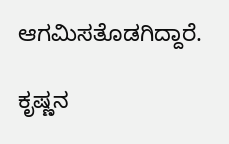ಆಗಮಿಸತೊಡಗಿದ್ದಾರೆ.

ಕೃಷ್ಣನ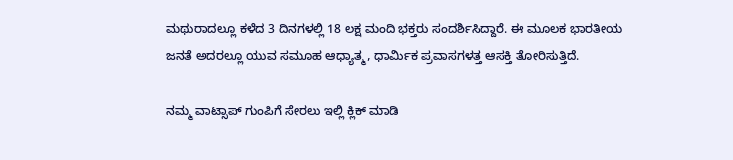ಮಥುರಾದಲ್ಲೂ ಕಳೆದ 3 ದಿನಗಳಲ್ಲಿ 18 ಲಕ್ಷ ಮಂದಿ ಭಕ್ತರು ಸಂದರ್ಶಿಸಿದ್ದಾರೆ. ಈ ಮೂಲಕ ಭಾರತೀಯ ಜನತೆ ಅದರಲ್ಲೂ ಯುವ ಸಮೂಹ ಆಧ್ಯಾತ್ಮ, ಧಾರ್ಮಿಕ ಪ್ರವಾಸಗಳತ್ತ ಆಸಕ್ತಿ ತೋರಿಸುತ್ತಿದೆ.

ನಮ್ಮ ವಾಟ್ಸಾಪ್ ಗುಂಪಿಗೆ ಸೇರಲು ಇಲ್ಲಿ ಕ್ಲಿಕ್ ಮಾಡಿ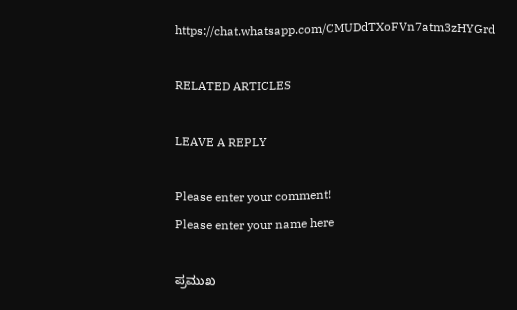https://chat.whatsapp.com/CMUDdTXoFVn7atm3zHYGrd

RELATED ARTICLES

LEAVE A REPLY

Please enter your comment!
Please enter your name here

ಪ್ರಮುಖ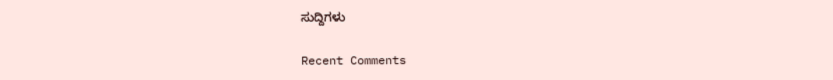ಸುದ್ದಿಗಳು

Recent Comments